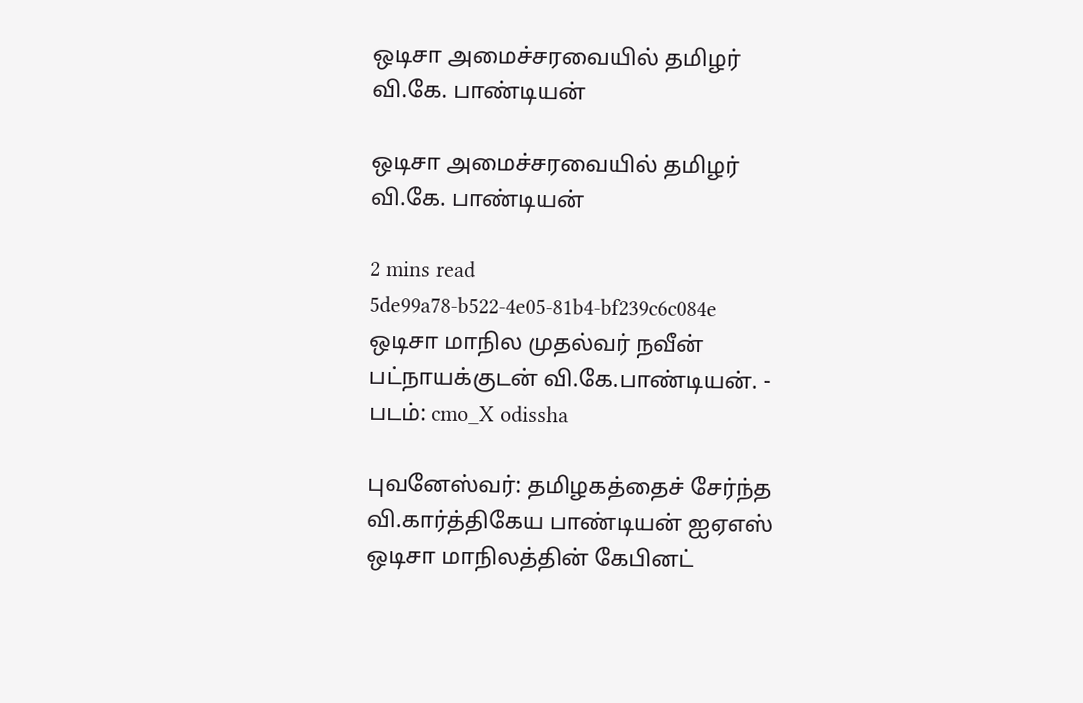ஒடிசா அமைச்சரவையில் தமிழர் வி.கே. பாண்டியன்

ஒடிசா அமைச்சரவையில் தமிழர் வி.கே. பாண்டியன்

2 mins read
5de99a78-b522-4e05-81b4-bf239c6c084e
ஒடிசா மாநில முதல்வர் நவீன் பட்நாயக்குடன் வி.கே.பாண்டியன். - படம்: cmo_X odissha

புவனேஸ்வர்: தமிழகத்தைச் சேர்ந்த வி.கார்த்திகேய பாண்டியன் ஐஏஎஸ் ஒடிசா மாநிலத்தின் கேபினட்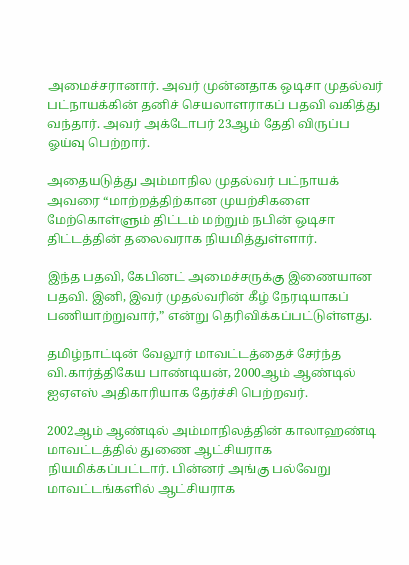அமைச்சரானார். அவர் முன்னதாக ஒடிசா முதல்வர் பட்நாயக்கின் தனிச் செயலாளராகப் பதவி வகித்து வந்தார். அவர் அக்டோபர் 23ஆம் தேதி விருப்ப ஓய்வு பெற்றார்.

அதையடுத்து அம்மாநில முதல்வர் பட்நாயக் அவரை “மாற்றத்திற்கான முயற்சிகளை மேற்கொள்ளும் திட்டம் மற்றும் நபின் ஒடிசா திட்டத்தின் தலைவராக நியமித்துள்ளார்.

இந்த பதவி, கேபினட் அமைச்சருக்கு இணையான பதவி. இனி, இவர் முதல்வரின் கீழ் நேரடியாகப் பணியாற்றுவார்,” என்று தெரிவிக்கப்பட்டுள்ளது.

தமிழ்நாட்டின் வேலூர் மாவட்டத்தைச் சேர்ந்த வி.கார்த்திகேய பாண்டியன், 2000ஆம் ஆண்டில் ஐஏஎஸ் அதிகாரியாக தேர்ச்சி பெற்றவர்.

2002ஆம் ஆண்டில் அம்மாநிலத்தின் காலாஹண்டி மாவட்டத்தில் துணை ஆட்சியராக நியமிக்கப்பட்டார். பின்னர் அங்கு பல்வேறு மாவட்டங்களில் ஆட்சியராக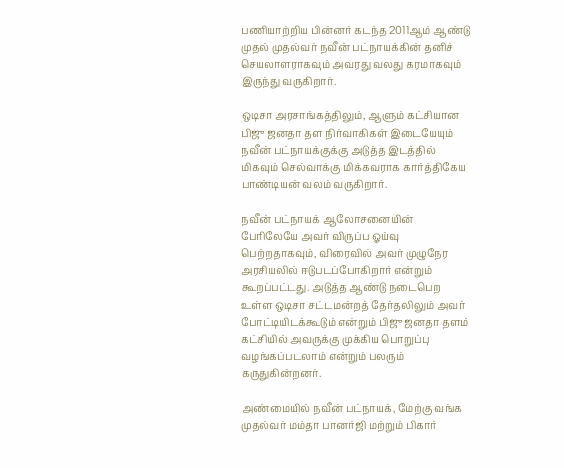பணியாற்றிய பின்னர் கடந்த 2011ஆம் ஆண்டு முதல் முதல்வர் நவீன் பட்நாயக்கின் தனிச் செயலாளராகவும் அவரது வலது கரமாகவும் இருந்து வருகிறார்.

ஒடிசா அரசாங்கத்திலும், ஆளும் கட்சியான பிஜு ஜனதா தள நிர்வாகிகள் இடையேயும் நவீன் பட்நாயக்குக்கு அடுத்த இடத்தில் மிகவும் செல்வாக்கு மிக்கவராக கார்த்திகேய பாண்டியன் வலம் வருகிறார்.

நவீன் பட்நாயக் ஆலோசனையின் பேரிலேயே அவர் விருப்ப ஓய்வு பெற்றதாகவும், விரைவில் அவர் முழுநேர அரசியலில் ஈடுபடப்போகிறார் என்றும் கூறப்பட்டது. அடுத்த ஆண்டு நடைபெற உள்ள ஒடிசா சட்டமன்றத் தேர்தலிலும் அவர் போட்டியிடக்கூடும் என்றும் பிஜு ஜனதா தளம் கட்சியில் அவருக்கு முக்கிய பொறுப்பு வழங்கப்படலாம் என்றும் பலரும் கருதுகின்றனர்.

அண்மையில் நவீன் பட்நாயக், மேற்கு வங்க முதல்வர் மம்தா பானர்ஜி மற்றும் பிகார்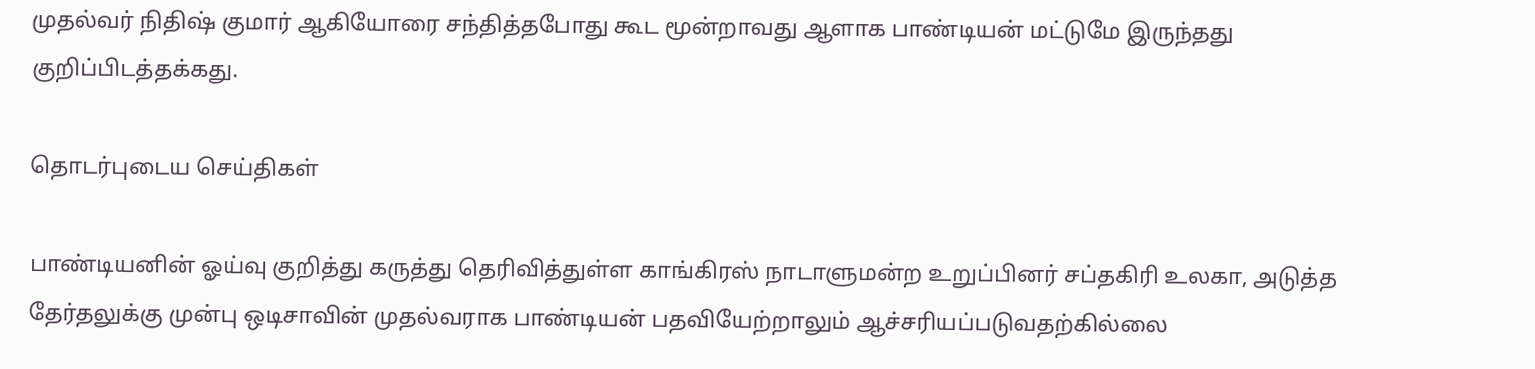முதல்வர் நிதிஷ் குமார் ஆகியோரை சந்தித்தபோது கூட மூன்றாவது ஆளாக பாண்டியன் மட்டுமே இருந்தது குறிப்பிடத்தக்கது.

தொடர்புடைய செய்திகள்

பாண்டியனின் ஓய்வு குறித்து கருத்து தெரிவித்துள்ள காங்கிரஸ் நாடாளுமன்ற உறுப்பினர் சப்தகிரி உலகா, அடுத்த தேர்தலுக்கு முன்பு ஒடிசாவின் முதல்வராக பாண்டியன் பதவியேற்றாலும் ஆச்சரியப்படுவதற்கில்லை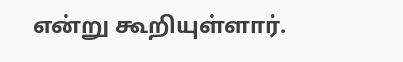என்று கூறியுள்ளார்.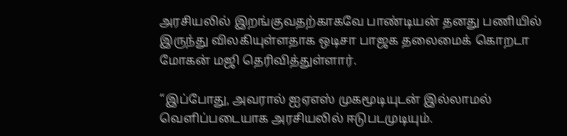அரசியலில் இறங்குவதற்காகவே பாண்டியன் தனது பணியில் இருந்து விலகியுள்ளதாக ஒடிசா பாஜக தலைமைக் கொறடா மோகன் மஜி தெரிவித்துள்ளார்.

“இப்போது, அவரால் ஐஏஎஸ் முகமூடியுடன் இல்லாமல் வெளிப்படையாக அரசியலில் ஈடுபடமுடியும்.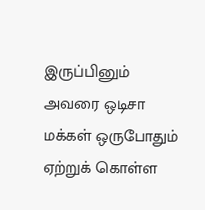இருப்பினும் அவரை ஒடிசா மக்கள் ஒருபோதும் ஏற்றுக் கொள்ள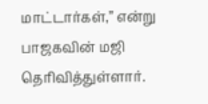மாட்டார்கள்,” என்று பாஜகவின் மஜி தெரிவித்துள்ளார்.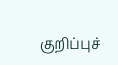குறிப்புச்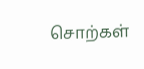சொற்கள்